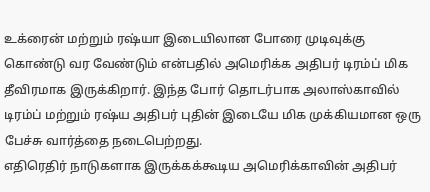உக்ரைன் மற்றும் ரஷ்யா இடையிலான போரை முடிவுக்கு கொண்டு வர வேண்டும் என்பதில் அமெரிக்க அதிபர் டிரம்ப் மிக தீவிரமாக இருக்கிறார். இந்த போர் தொடர்பாக அலாஸ்காவில் டிரம்ப் மற்றும் ரஷ்ய அதிபர் புதின் இடையே மிக முக்கியமான ஒரு பேச்சு வார்த்தை நடைபெற்றது.
எதிரெதிர் நாடுகளாக இருக்கக்கூடிய அமெரிக்காவின் அதிபர்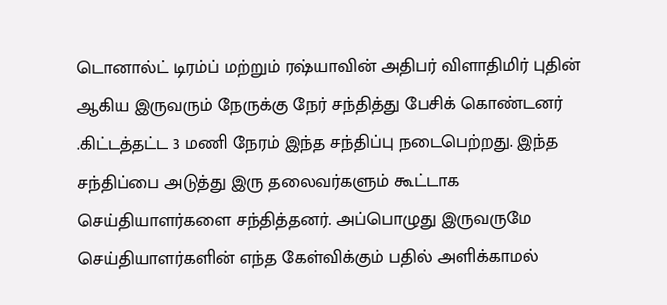டொனால்ட் டிரம்ப் மற்றும் ரஷ்யாவின் அதிபர் விளாதிமிர் புதின் ஆகிய இருவரும் நேருக்கு நேர் சந்தித்து பேசிக் கொண்டனர் .கிட்டத்தட்ட 3 மணி நேரம் இந்த சந்திப்பு நடைபெற்றது. இந்த சந்திப்பை அடுத்து இரு தலைவர்களும் கூட்டாக செய்தியாளர்களை சந்தித்தனர். அப்பொழுது இருவருமே செய்தியாளர்களின் எந்த கேள்விக்கும் பதில் அளிக்காமல்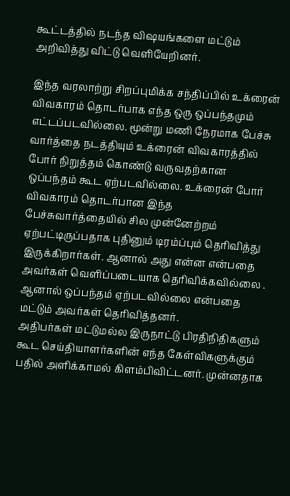கூட்டத்தில் நடந்த விஷயங்களை மட்டும் அறிவித்து விட்டு வெளியேறினர்.

இந்த வரலாற்று சிறப்புமிக்க சந்திப்பில் உக்ரைன் விவகாரம் தொடர்பாக எந்த ஒரு ஒப்பந்தமும் எட்டப்படவில்லை. மூன்று மணி நேரமாக பேச்சு வார்த்தை நடத்தியும் உக்ரைன் விவகாரத்தில் போர் நிறுத்தம் கொண்டு வருவதற்கான ஒப்பந்தம் கூட ஏற்படவில்லை. உக்ரைன் போர் விவகாரம் தொடர்பான இந்த பேச்சுவார்த்தையில் சில முன்னேற்றம் ஏற்பட்டிருப்பதாக புதினும் டிரம்ப்பும் தெரிவித்து இருக்கிறார்கள். ஆனால் அது என்ன என்பதை அவர்கள் வெளிப்படையாக தெரிவிக்கவில்லை . ஆனால் ஒப்பந்தம் ஏற்படவில்லை என்பதை மட்டும் அவர்கள் தெரிவித்தனர்.
அதிபர்கள் மட்டுமல்ல இருநாட்டு பிரதிநிதிகளும் கூட செய்தியாளர்களின் எந்த கேள்விகளுக்கும் பதில் அளிக்காமல் கிளம்பிவிட்டனர். முன்னதாக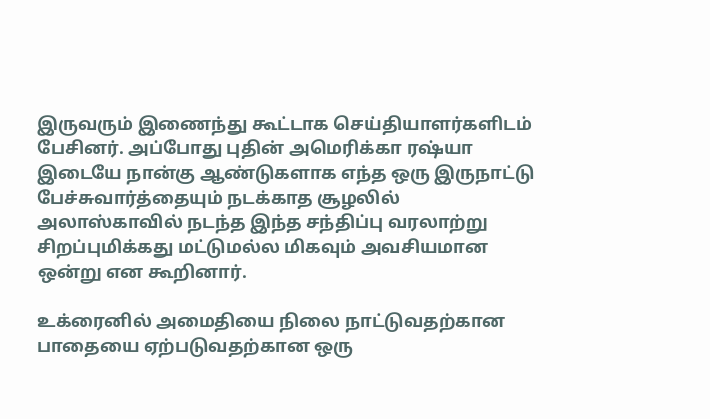இருவரும் இணைந்து கூட்டாக செய்தியாளர்களிடம் பேசினர். அப்போது புதின் அமெரிக்கா ரஷ்யா இடையே நான்கு ஆண்டுகளாக எந்த ஒரு இருநாட்டு பேச்சுவார்த்தையும் நடக்காத சூழலில் அலாஸ்காவில் நடந்த இந்த சந்திப்பு வரலாற்று சிறப்புமிக்கது மட்டுமல்ல மிகவும் அவசியமான ஒன்று என கூறினார்.

உக்ரைனில் அமைதியை நிலை நாட்டுவதற்கான பாதையை ஏற்படுவதற்கான ஒரு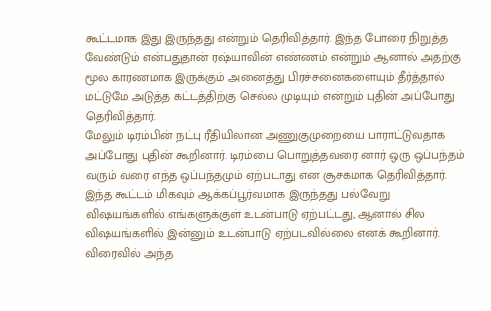கூட்டமாக இது இருந்தது என்றும் தெரிவித்தார். இந்த போரை நிறுத்த வேண்டும் என்பதுதான் ரஷ்யாவின் எண்ணம் என்றும் ஆனால் அதற்கு மூல காரணமாக இருக்கும் அனைத்து பிரச்சனைகளையும் தீர்த்தால் மட்டுமே அடுத்த கட்டத்திற்கு செல்ல முடியும் என்றும் புதின் அப்போது தெரிவித்தார்.
மேலும் டிரம்பின் நட்பு ரீதியிலான அணுகுமுறையை பாராட்டுவதாக அப்போது புதின் கூறினார். டிரம்பை பொறுத்தவரை னார் ஒரு ஒப்பந்தம் வரும் வரை எந்த ஒப்பந்தமும் ஏற்படாது என சூசகமாக தெரிவித்தார். இந்த கூட்டம் மிகவும் ஆக்கப்பூர்வமாக இருந்தது பல்வேறு விஷயங்களில் எங்களுக்குள் உடன்பாடு ஏற்பட்டது, ஆனால் சில விஷயங்களில் இன்னும் உடன்பாடு ஏற்படவில்லை எனக் கூறினார். விரைவில் அந்த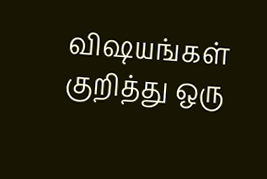விஷயங்கள் குறித்து ஒரு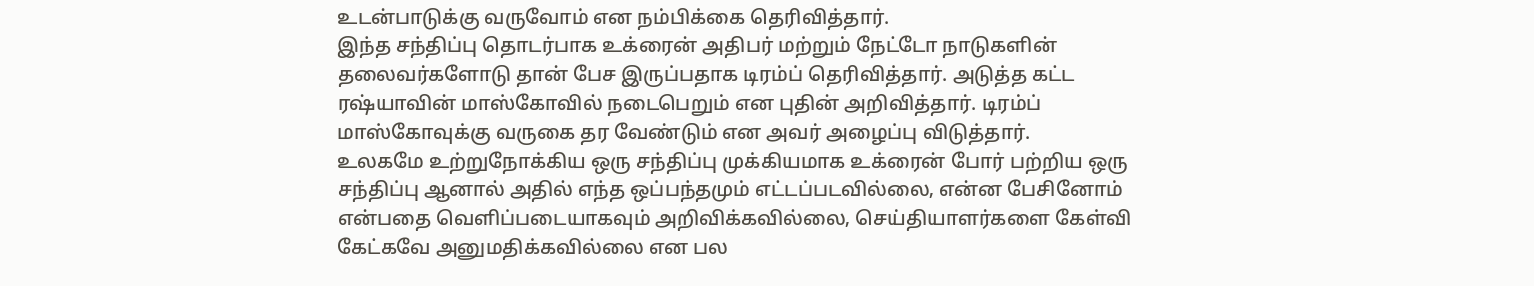உடன்பாடுக்கு வருவோம் என நம்பிக்கை தெரிவித்தார்.
இந்த சந்திப்பு தொடர்பாக உக்ரைன் அதிபர் மற்றும் நேட்டோ நாடுகளின் தலைவர்களோடு தான் பேச இருப்பதாக டிரம்ப் தெரிவித்தார். அடுத்த கட்ட ரஷ்யாவின் மாஸ்கோவில் நடைபெறும் என புதின் அறிவித்தார். டிரம்ப் மாஸ்கோவுக்கு வருகை தர வேண்டும் என அவர் அழைப்பு விடுத்தார்.
உலகமே உற்றுநோக்கிய ஒரு சந்திப்பு முக்கியமாக உக்ரைன் போர் பற்றிய ஒரு சந்திப்பு ஆனால் அதில் எந்த ஒப்பந்தமும் எட்டப்படவில்லை, என்ன பேசினோம் என்பதை வெளிப்படையாகவும் அறிவிக்கவில்லை, செய்தியாளர்களை கேள்வி கேட்கவே அனுமதிக்கவில்லை என பல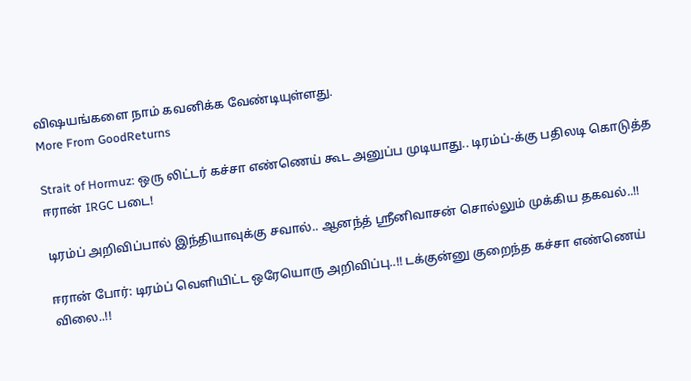விஷயங்களை நாம் கவனிக்க வேண்டியுள்ளது.
More From GoodReturns

Strait of Hormuz: ஒரு லிட்டர் கச்சா எண்ணெய் கூட அனுப்ப முடியாது.. டிரம்ப்-க்கு பதிலடி கொடுத்த ஈரான் IRGC படை!

டிரம்ப் அறிவிப்பால் இந்தியாவுக்கு சவால்.. ஆனந்த் ஸ்ரீனிவாசன் சொல்லும் முக்கிய தகவல்..!!

ஈரான் போர்: டிரம்ப் வெளியிட்ட ஒரேயொரு அறிவிப்பு..!! டக்குன்னு குறைந்த கச்சா எண்ணெய் விலை..!!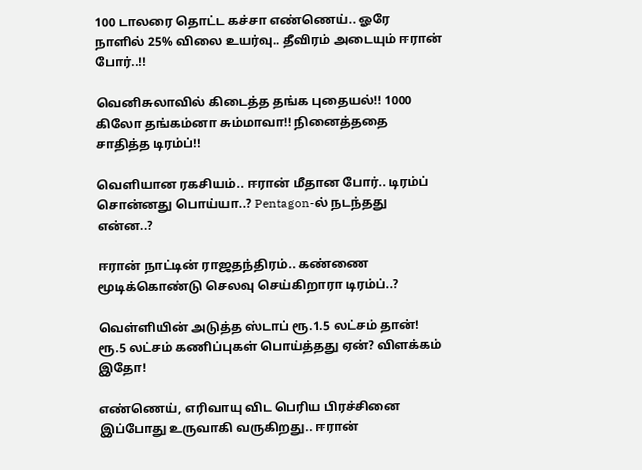100 டாலரை தொட்ட கச்சா எண்ணெய்.. ஓரே நாளில் 25% விலை உயர்வு.. தீவிரம் அடையும் ஈரான் போர்..!!

வெனிசுலாவில் கிடைத்த தங்க புதையல்!! 1000 கிலோ தங்கம்னா சும்மாவா!! நினைத்ததை சாதித்த டிரம்ப்!!

வெளியான ரகசியம்.. ஈரான் மீதான போர்.. டிரம்ப் சொன்னது பொய்யா..? Pentagon-ல் நடந்தது என்ன..?

ஈரான் நாட்டின் ராஜதந்திரம்.. கண்ணை மூடிக்கொண்டு செலவு செய்கிறாரா டிரம்ப்..?

வெள்ளியின் அடுத்த ஸ்டாப் ரூ.1.5 லட்சம் தான்! ரூ.5 லட்சம் கணிப்புகள் பொய்த்தது ஏன்? விளக்கம் இதோ!

எண்ணெய், எரிவாயு விட பெரிய பிரச்சினை இப்போது உருவாகி வருகிறது.. ஈரான்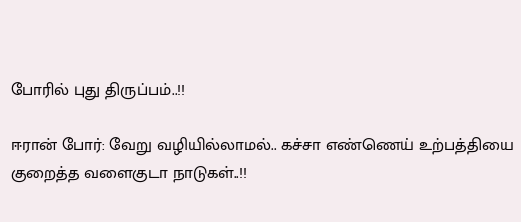போரில் புது திருப்பம்..!!

ஈரான் போர்: வேறு வழியில்லாமல்.. கச்சா எண்ணெய் உற்பத்தியை குறைத்த வளைகுடா நாடுகள்..!!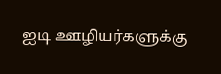ஐடி ஊழியர்களுக்கு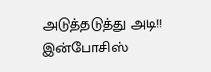அடுத்தடுத்து அடி!! இன்போசிஸ்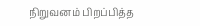நிறுவனம் பிறப்பித்த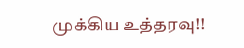முக்கிய உத்தரவு!!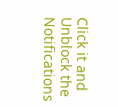Click it and Unblock the Notifications